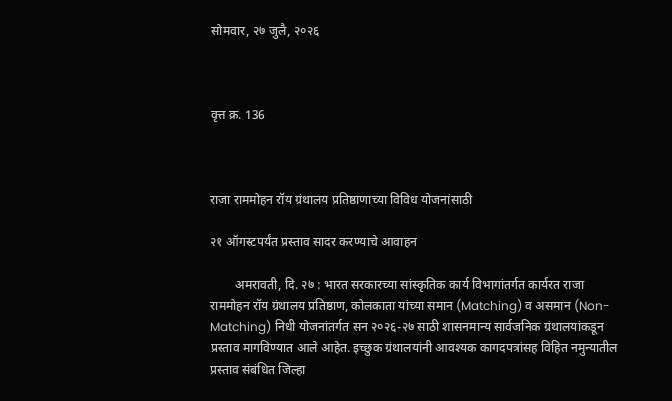सोमवार, २७ जुलै, २०२६



वृत्त क्र. 136



राजा राममोहन रॉय ग्रंथालय प्रतिष्ठाणाच्या विविध योजनांसाठी

२१ ऑगस्टपर्यंत प्रस्ताव सादर करण्याचे आवाहन

        अमरावती, दि. २७ : भारत सरकारच्या सांस्कृतिक कार्य विभागांतर्गत कार्यरत राजा राममोहन रॉय ग्रंथालय प्रतिष्ठाण, कोलकाता यांच्या समान (Matching) व असमान (Non-Matching) निधी योजनांतर्गत सन २०२६-२७ साठी शासनमान्य सार्वजनिक ग्रंथालयांकडून प्रस्ताव मागविण्यात आले आहेत. इच्छुक ग्रंथालयांनी आवश्यक कागदपत्रांसह विहित नमुन्यातील प्रस्ताव संबंधित जिल्हा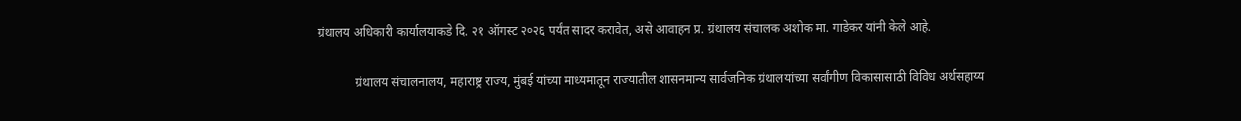ग्रंथालय अधिकारी कार्यालयाकडे दि. २१ ऑगस्ट २०२६ पर्यंत सादर करावेत, असे आवाहन प्र. ग्रंथालय संचालक अशोक मा. गाडेकर यांनी केले आहे.

            ग्रंथालय संचालनालय, महाराष्ट्र राज्य, मुंबई यांच्या माध्यमातून राज्यातील शासनमान्य सार्वजनिक ग्रंथालयांच्या सर्वांगीण विकासासाठी विविध अर्थसहाय्य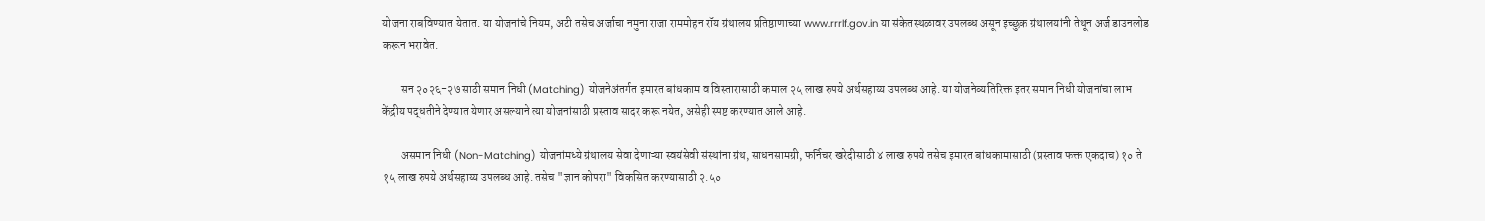योजना राबविण्यात येतात. या योजनांचे नियम, अटी तसेच अर्जाचा नमुना राजा राममोहन रॉय ग्रंथालय प्रतिष्ठाणाच्या www.rrrlf.gov.in या संकेतस्थळावर उपलब्ध असून इच्छुक ग्रंथालयांनी तेथून अर्ज डाउनलोड करून भरावेत.

        सन २०२६-२७ साठी समान निधी (Matching) योजनेअंतर्गत इमारत बांधकाम व विस्तारासाठी कमाल २५ लाख रुपये अर्थसहाय्य उपलब्ध आहे. या योजनेव्यतिरिक्त इतर समान निधी योजनांचा लाभ केंद्रीय पद्धतीने देण्यात येणार असल्याने त्या योजनांसाठी प्रस्ताव सादर करू नयेत, असेही स्पष्ट करण्यात आले आहे.

        असमान निधी (Non-Matching) योजनांमध्ये ग्रंथालय सेवा देणाऱ्या स्वयंसेवी संस्थांना ग्रंथ, साधनसामग्री, फर्निचर खरेदीसाठी ४ लाख रुपये तसेच इमारत बांधकामासाठी (प्रस्ताव फक्त एकदाच) १० ते १५ लाख रुपये अर्थसहाय्य उपलब्ध आहे. तसेच "ज्ञान कोपरा" विकसित करण्यासाठी २.५०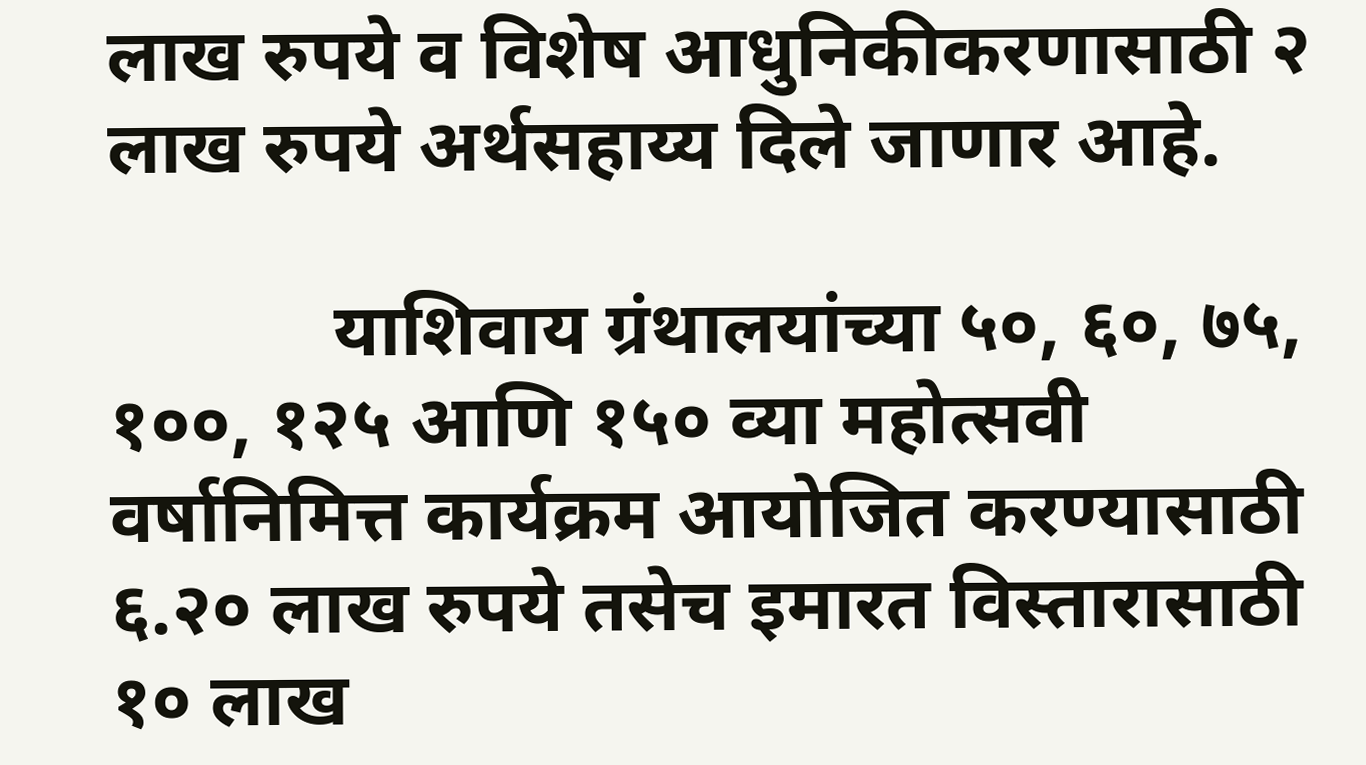लाख रुपये व विशेष आधुनिकीकरणासाठी २ लाख रुपये अर्थसहाय्य दिले जाणार आहे.

            याशिवाय ग्रंथालयांच्या ५०, ६०, ७५, १००, १२५ आणि १५० व्या महोत्सवी वर्षानिमित्त कार्यक्रम आयोजित करण्यासाठी ६.२० लाख रुपये तसेच इमारत विस्तारासाठी १० लाख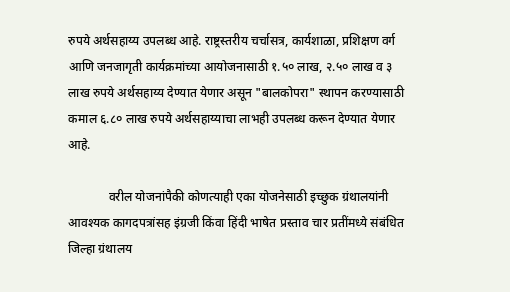रुपये अर्थसहाय्य उपलब्ध आहे. राष्ट्रस्तरीय चर्चासत्र, कार्यशाळा, प्रशिक्षण वर्ग आणि जनजागृती कार्यक्रमांच्या आयोजनासाठी १.५० लाख, २.५० लाख व ३ लाख रुपये अर्थसहाय्य देण्यात येणार असून "बालकोपरा" स्थापन करण्यासाठी कमाल ६.८० लाख रुपये अर्थसहाय्याचा लाभही उपलब्ध करून देण्यात येणार आहे.

             वरील योजनांपैकी कोणत्याही एका योजनेसाठी इच्छुक ग्रंथालयांनी आवश्यक कागदपत्रांसह इंग्रजी किंवा हिंदी भाषेत प्रस्ताव चार प्रतींमध्ये संबंधित जिल्हा ग्रंथालय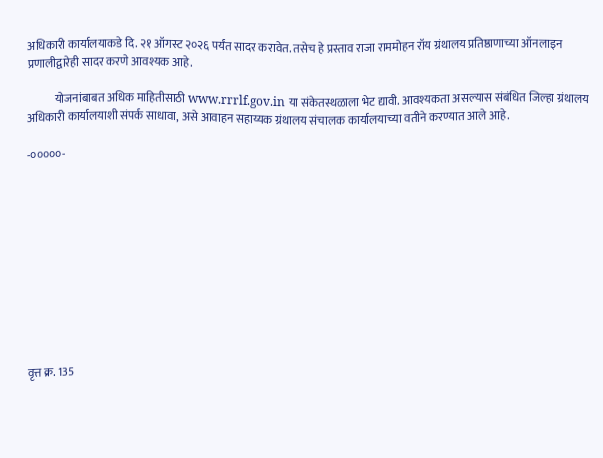अधिकारी कार्यालयाकडे दि. २१ ऑगस्ट २०२६ पर्यंत सादर करावेत. तसेच हे प्रस्ताव राजा राममोहन रॉय ग्रंथालय प्रतिष्ठाणाच्या ऑनलाइन प्रणालीद्वारेही सादर करणे आवश्यक आहे.

            योजनांबाबत अधिक माहितीसाठी www.rrrlf.gov.in या संकेतस्थळाला भेट द्यावी. आवश्यकता असल्यास संबंधित जिल्हा ग्रंथालय अधिकारी कार्यालयाशी संपर्क साधावा, असे आवाहन सहाय्यक ग्रंथालय संचालक कार्यालयाच्या वतीने करण्यात आले आहे.

-०००००-











वृत्त क्र. 135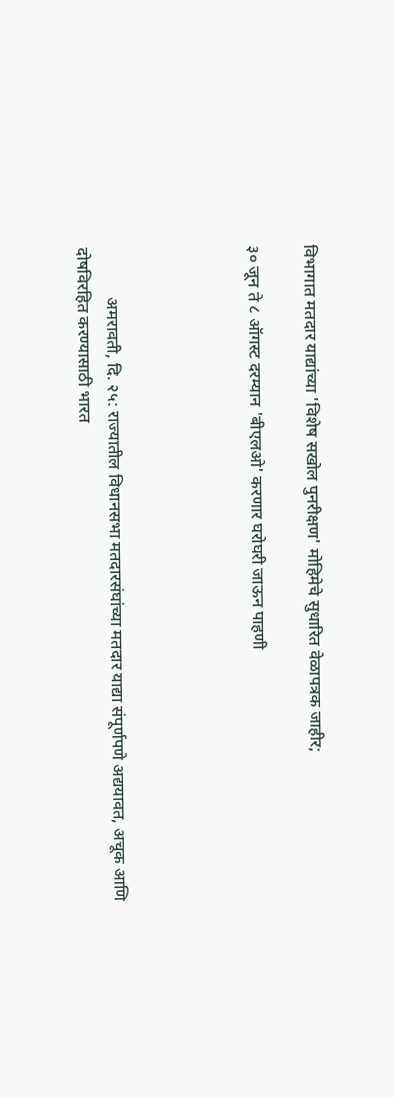विभागात मतदार याद्यांच्या 'विशेष सखोल पुनरीक्षण' मोहिमेचे सुधारित वेळापत्रक जाहीर;

३० जून ते ८ ऑगस्ट दरम्यान 'बीएलओ' करणार घरोघरी जाऊन पाहणी




            अमरावती, दि. २५: राज्यातील विधानसभा मतदारसंघांच्या मतदार याद्या संपूर्णपणे अद्ययावत, अचूक आणि दोषविरहित करण्यासाठी भारत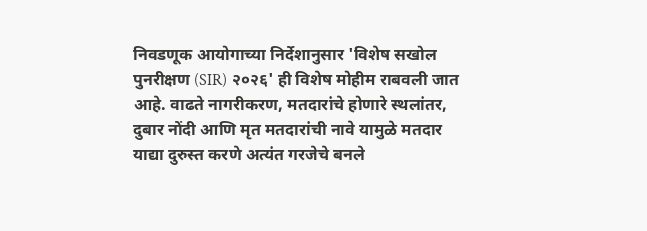निवडणूक आयोगाच्या निर्देशानुसार 'विशेष सखोल पुनरीक्षण (SIR) २०२६' ही विशेष मोहीम राबवली जात आहे. वाढते नागरीकरण, मतदारांचे होणारे स्थलांतर, दुबार नोंदी आणि मृत मतदारांची नावे यामुळे मतदार याद्या दुरुस्त करणे अत्यंत गरजेचे बनले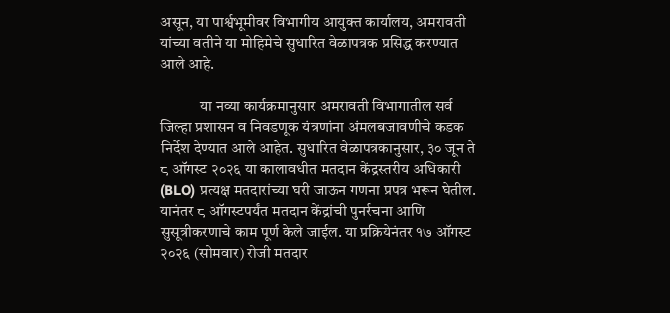असून, या पार्श्वभूमीवर विभागीय आयुक्त कार्यालय, अमरावती यांच्या वतीने या मोहिमेचे सुधारित वेळापत्रक प्रसिद्ध करण्यात आले आहे.

             या नव्या कार्यक्रमानुसार अमरावती विभागातील सर्व जिल्हा प्रशासन व निवडणूक यंत्रणांना अंमलबजावणीचे कडक निर्देश देण्यात आले आहेत. सुधारित वेळापत्रकानुसार, ३० जून ते ८ ऑगस्ट २०२६ या कालावधीत मतदान केंद्रस्तरीय अधिकारी (BLO) प्रत्यक्ष मतदारांच्या घरी जाऊन गणना प्रपत्र भरून घेतील. यानंतर ८ ऑगस्टपर्यंत मतदान केंद्रांची पुनर्रचना आणि सुसूत्रीकरणाचे काम पूर्ण केले जाईल. या प्रक्रियेनंतर १७ ऑगस्ट २०२६ (सोमवार) रोजी मतदार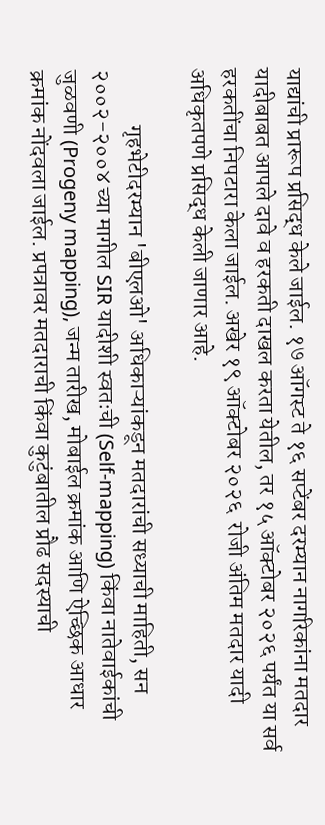याद्यांची प्रारूप प्रसिद्ध केले जाईल. १७ ऑगस्ट ते १६ सप्टेंबर दरम्यान नागरिकांना मतदार यादीबाबत आपले दावे व हरकती दाखल करता येतील, तर १५ ऑक्टोबर २०२६ पर्यंत या सर्व हरकतींचा निपटारा केला जाईल. अखेर १९ ऑक्टोबर २०२६  रोजी अंतिम मतदार यादी अधिकृतपणे प्रसिद्ध केली जाणार आहे.

            गृहभेटीदरम्यान 'बीएलओ' अधिकाऱ्यांकडून मतदारांची सध्याची माहिती, सन २००२-२००४ च्या मागील SIR यादीशी स्वतःची (Self-mapping) किंवा नातेवाईकांची जुळवणी (Progeny mapping), जन्म तारीख, मोबाईल क्रमांक आणि ऐच्छिक आधार क्रमांक नोंदवला जाईल. प्रपत्रावर मतदाराची किंवा कुटुंबातील प्रौढ सदस्याची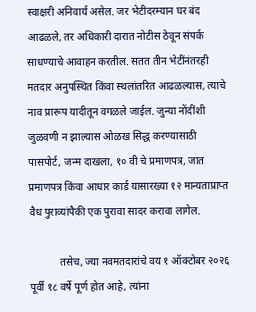स्वाक्षरी अनिवार्य असेल. जर भेटीदरम्यान घर बंद आढळले, तर अधिकारी दारात नोटीस ठेवून संपर्क साधण्याचे आवाहन करतील. सतत तीन भेटींनंतरही मतदार अनुपस्थित किंवा स्थलांतरित आढळल्यास, त्याचे नाव प्रारूप यादीतून वगळले जाईल. जुन्या नोंदींशी जुळवणी न झाल्यास ओळख सिद्ध करण्यासाठी पासपोर्ट, जन्म दाखला, १० वी चे प्रमाणपत्र, जात प्रमाणपत्र किंवा आधार कार्ड यासारख्या १२ मान्यताप्राप्त वैध पुराव्यांपैकी एक पुरावा सादर करावा लागेल.

            तसेच, ज्या नवमतदारांचे वय १ ऑक्टोबर २०२६ पूर्वी १८ वर्षे पूर्ण होत आहे, त्यांना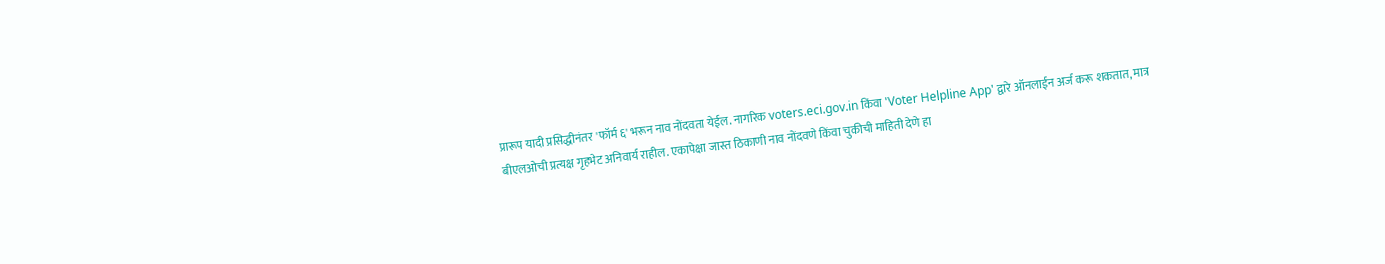प्रारूप यादी प्रसिद्धीनंतर 'फॉर्म ६' भरून नाव नोंदवता येईल. नागरिक voters.eci.gov.in किंवा 'Voter Helpline App' द्वारे ऑनलाईन अर्ज करू शकतात, मात्र बीएलओची प्रत्यक्ष गृहभेट अनिवार्य राहील. एकापेक्षा जास्त ठिकाणी नाव नोंदवणे किंवा चुकीची माहिती देणे हा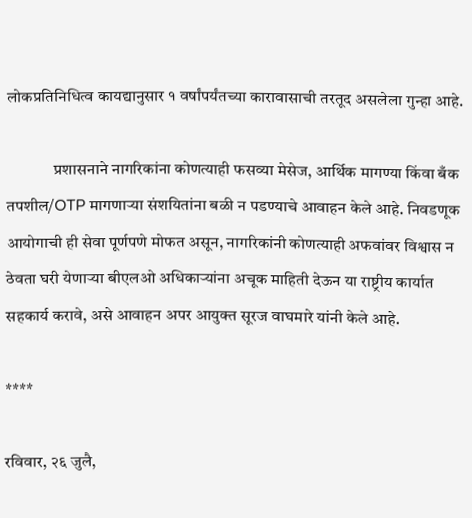लोकप्रतिनिधित्व कायद्यानुसार १ वर्षांपर्यंतच्या कारावासाची तरतूद असलेला गुन्हा आहे.

              प्रशासनाने नागरिकांना कोणत्याही फसव्या मेसेज, आर्थिक मागण्या किंवा बँक तपशील/OTP मागणाऱ्या संशयितांना बळी न पडण्याचे आवाहन केले आहे. निवडणूक आयोगाची ही सेवा पूर्णपणे मोफत असून, नागरिकांनी कोणत्याही अफवांवर विश्वास न ठेवता घरी येणाऱ्या बीएलओ अधिकाऱ्यांना अचूक माहिती देऊन या राष्ट्रीय कार्यात सहकार्य करावे, असे आवाहन अपर आयुक्त सूरज वाघमारे यांनी केले आहे.

****

रविवार, २६ जुलै,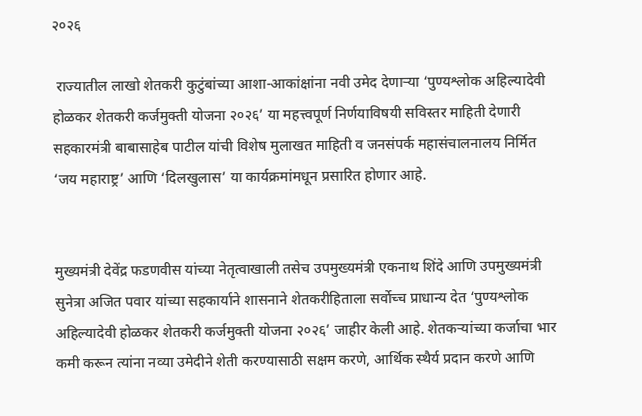२०२६

 राज्यातील लाखो शेतकरी कुटुंबांच्या आशा-आकांक्षांना नवी उमेद देणाऱ्या ‘पुण्यश्लोक अहिल्यादेवी होळकर शेतकरी कर्जमुक्ती योजना २०२६’ या महत्त्वपूर्ण निर्णयाविषयी सविस्तर माहिती देणारी सहकारमंत्री बाबासाहेब पाटील यांची विशेष मुलाखत माहिती व जनसंपर्क महासंचालनालय निर्मित ‘जय महाराष्ट्र’ आणि ‘दिलखुलास’ या कार्यक्रमांमधून प्रसारित होणार आहे.


मुख्यमंत्री देवेंद्र फडणवीस यांच्या नेतृत्वाखाली तसेच उपमुख्यमंत्री एकनाथ शिंदे आणि उपमुख्यमंत्री सुनेत्रा अजित पवार यांच्या सहकार्याने शासनाने शेतकरीहिताला सर्वोच्च प्राधान्य देत ‘पुण्यश्लोक अहिल्यादेवी होळकर शेतकरी कर्जमुक्ती योजना २०२६’ जाहीर केली आहे. शेतकऱ्यांच्या कर्जाचा भार कमी करून त्यांना नव्या उमेदीने शेती करण्यासाठी सक्षम करणे, आर्थिक स्थैर्य प्रदान करणे आणि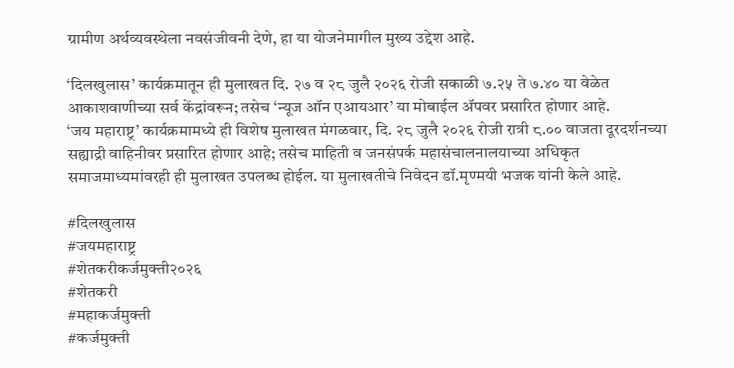ग्रामीण अर्थव्यवस्थेला नवसंजीवनी देणे, हा या योजनेमागील मुख्य उद्देश आहे.

‘दिलखुलास’ कार्यक्रमातून ही मुलाखत दि. २७ व २८ जुलै २०२६ रोजी सकाळी ७.२५ ते ७.४० या वेळेत आकाशवाणीच्या सर्व केंद्रांवरून; तसेच ‘न्यूज ऑन एआयआर’ या मोबाईल ॲपवर प्रसारित होणार आहे.
‘जय महाराष्ट्र’ कार्यक्रमामध्ये ही विशेष मुलाखत मंगळवार, दि. २८ जुलै २०२६ रोजी रात्री ८.०० वाजता दूरदर्शनच्या सह्याद्री वाहिनीवर प्रसारित होणार आहे; तसेच माहिती व जनसंपर्क महासंचालनालयाच्या अधिकृत समाजमाध्यमांवरही ही मुलाखत उपलब्ध होईल. या मुलाखतीचे निवेदन डॉ.मृण्मयी भजक यांनी केले आहे.

#दिलखुलास
#जयमहाराष्ट्र
#शेतकरीकर्जमुक्ती२०२६
#शेतकरी
#महाकर्जमुक्ती
#कर्जमुक्ती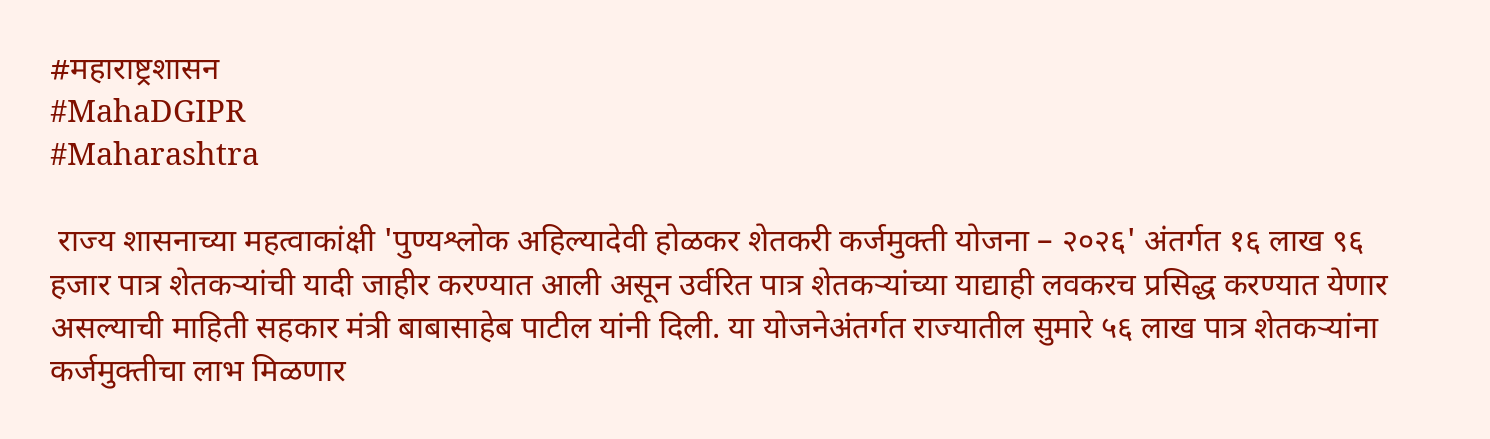#महाराष्ट्रशासन
#MahaDGIPR
#Maharashtra

 राज्य शासनाच्या महत्वाकांक्षी 'पुण्यश्लोक अहिल्यादेवी होळकर शेतकरी कर्जमुक्ती योजना – २०२६' अंतर्गत १६ लाख ९६ हजार पात्र शेतकऱ्यांची यादी जाहीर करण्यात आली असून उर्वरित पात्र शेतकऱ्यांच्या याद्याही लवकरच प्रसिद्ध करण्यात येणार असल्याची माहिती सहकार मंत्री बाबासाहेब पाटील यांनी दिली. या योजनेअंतर्गत राज्यातील सुमारे ५६ लाख पात्र शेतकऱ्यांना कर्जमुक्तीचा लाभ मिळणार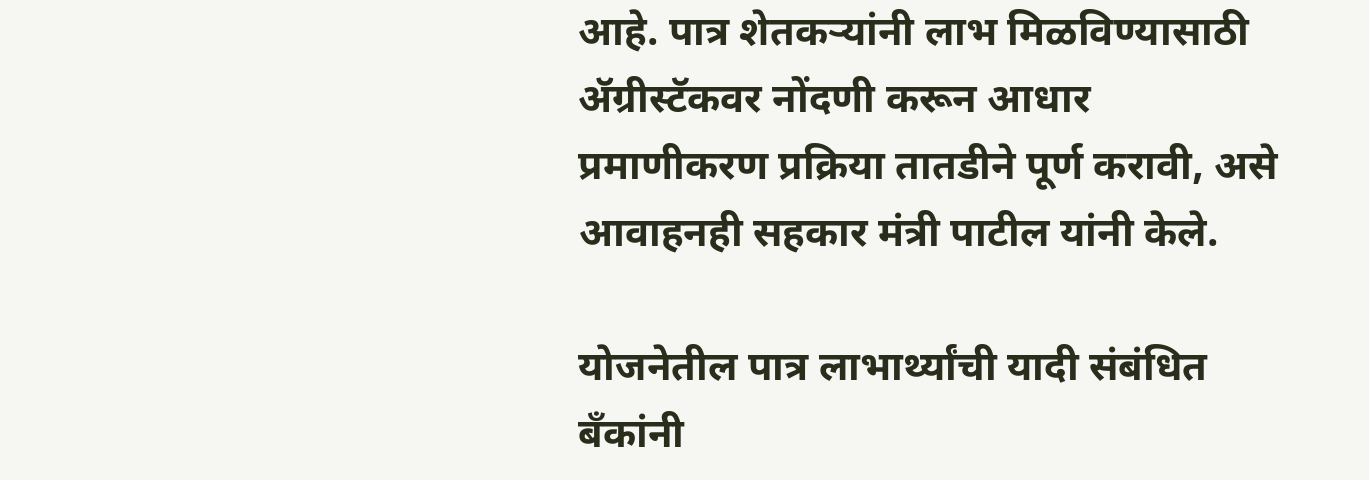आहे. पात्र शेतकऱ्यांनी लाभ मिळविण्यासाठी ॲग्रीस्टॅकवर नोंदणी करून आधार प्रमाणीकरण प्रक्रिया तातडीने पूर्ण करावी, असे आवाहनही सहकार मंत्री पाटील यांनी केले.

योजनेतील पात्र लाभार्थ्यांची यादी संबंधित बँकांनी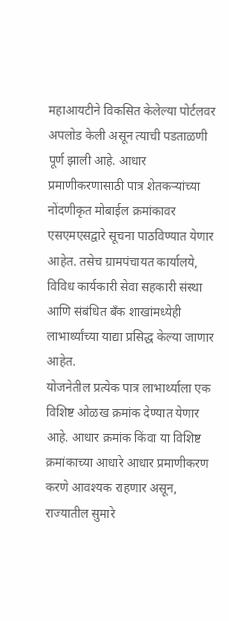महाआयटीने विकसित केलेल्या पोर्टलवर अपलोड केली असून त्याची पडताळणी पूर्ण झाली आहे. आधार प्रमाणीकरणासाठी पात्र शेतकऱ्यांच्या नोंदणीकृत मोबाईल क्रमांकावर एसएमएसद्वारे सूचना पाठविण्यात येणार आहेत. तसेच ग्रामपंचायत कार्यालये, विविध कार्यकारी सेवा सहकारी संस्था आणि संबंधित बँक शाखांमध्येही लाभार्थ्यांच्या याद्या प्रसिद्ध केल्या जाणार आहेत.
योजनेतील प्रत्येक पात्र लाभार्थ्याला एक विशिष्ट ओळख क्रमांक देण्यात येणार आहे. आधार क्रमांक किंवा या विशिष्ट क्रमांकाच्या आधारे आधार प्रमाणीकरण करणे आवश्यक राहणार असून, राज्यातील सुमारे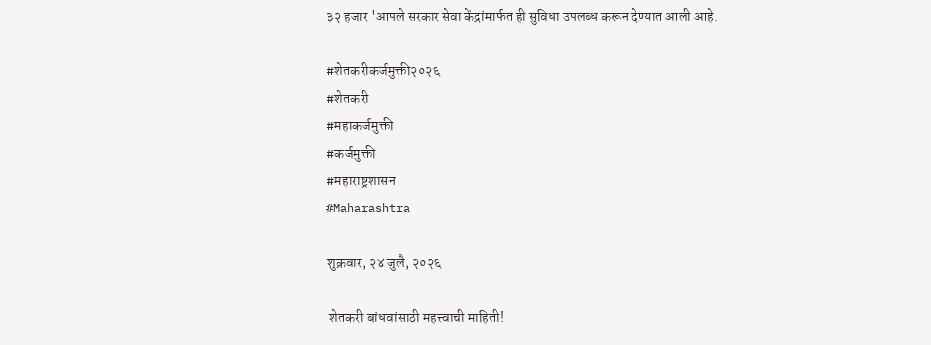३२ हजार 'आपले सरकार सेवा केंद्रांमार्फत ही सुविधा उपलब्ध करून देण्यात आली आहे.

#शेतकरीकर्जमुक्ती२०२६
#शेतकरी
#महाकर्जमुक्ती
#कर्जमुक्ती
#महाराष्ट्रशासन
#Maharashtra

शुक्रवार, २४ जुलै, २०२६

 शेतकरी बांधवांसाठी महत्त्वाची माहिती!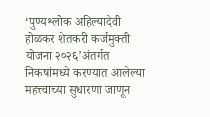‘पुण्यश्लोक अहिल्यादेवी होळकर शेतकरी कर्जमुक्ती योजना २०२६’अंतर्गत निकषांमध्ये करण्यात आलेल्या महत्त्वाच्या सुधारणा जाणून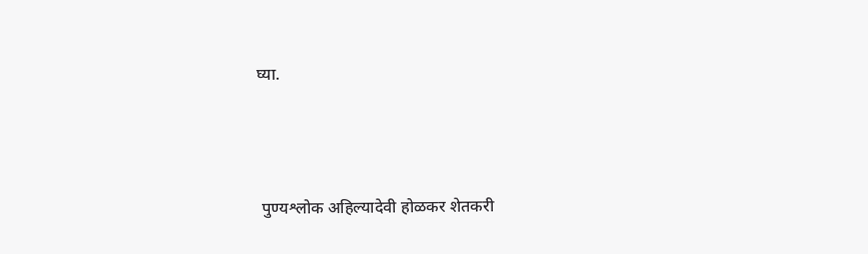घ्या.




 पुण्यश्लोक अहिल्यादेवी होळकर शेतकरी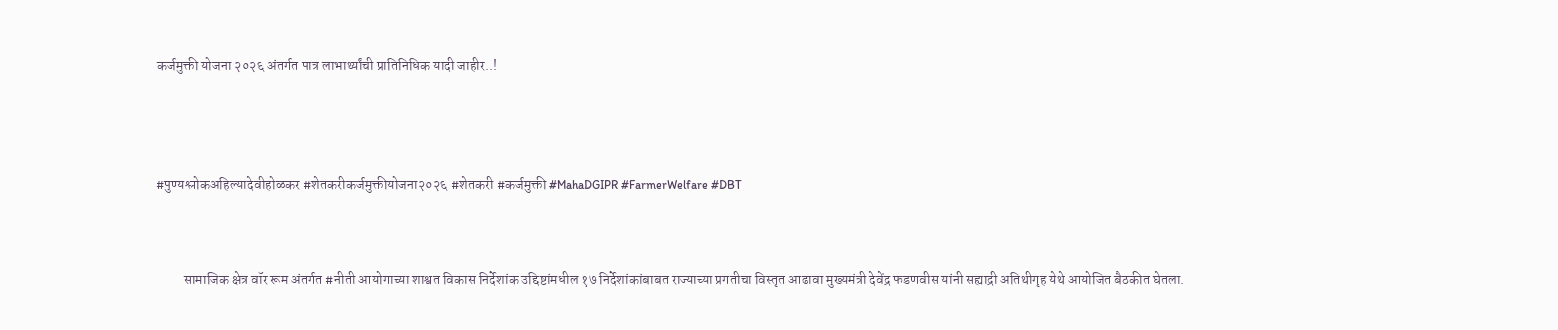कर्जमुक्ती योजना २०२६ अंतर्गत पात्र लाभार्थ्यांची प्रातिनिधिक यादी जाहीर..!




#पुण्यश्लोकअहिल्यादेवीहोळकर #शेतकरीकर्जमुक्तीयोजना२०२६ #शेतकरी #कर्जमुक्ती #MahaDGIPR #FarmerWelfare #DBT



          सामाजिक क्षेत्र वॉर रूम अंतर्गत #नीती आयोगाच्या शाश्वत विकास निर्देशांक उद्दिष्टांमधील १७ निर्देशांकांबाबत राज्याच्या प्रगतीचा विस्तृत आढावा मुख्यमंत्री देवेंद्र फडणवीस यांनी सह्याद्री अतिथीगृह येथे आयोजित बैठकीत घेतला.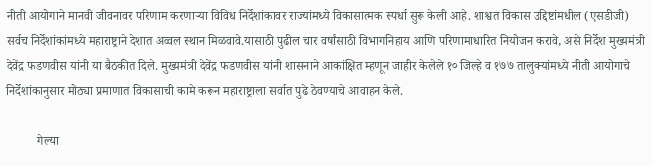नीती आयोगाने मानवी जीवनावर परिणाम करणाऱ्या विविध निर्देशांकावर राज्यांमध्ये विकासात्मक स्पर्धा सुरू केली आहे. शाश्वत विकास उद्दिष्टांमधील (एसडीजी) सर्वच निर्देशांकांमध्ये महाराष्ट्राने देशात अव्वल स्थान मिळवावे.यासाठी पुढील चार वर्षांसाठी विभागनिहाय आणि परिणामाधारित नियोजन करावे, असे निर्देश मुख्यमंत्री देवेंद्र फडणवीस यांनी या बैठकीत दिले. मुख्यमंत्री देवेंद्र फडणवीस यांनी शासनाने आकांक्षित म्हणून जाहीर केलेले १० जिल्हे व १७७ तालुक्यांमध्ये नीती आयोगाचे निर्देशांकानुसार मोठ्या प्रमाणात विकासाची कामे करून महाराष्ट्राला सर्वात पुढे ठेवण्याचे आवाहन केले.

          गेल्या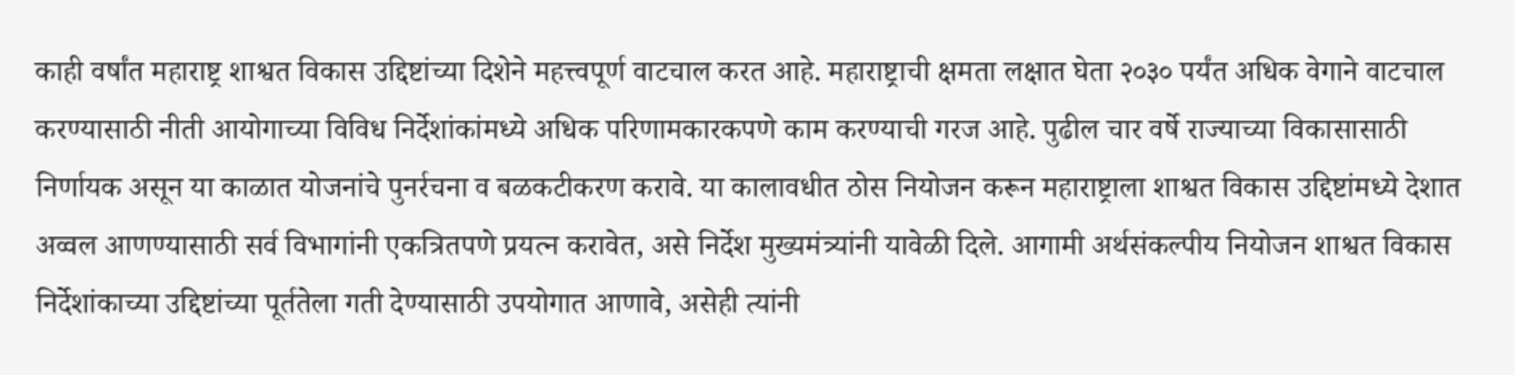काही वर्षांत महाराष्ट्र शाश्वत विकास उद्दिष्टांच्या दिशेने महत्त्वपूर्ण वाटचाल करत आहे. महाराष्ट्राची क्षमता लक्षात घेता २०३० पर्यंत अधिक वेगाने वाटचाल करण्यासाठी नीती आयोगाच्या विविध निर्देशांकांमध्ये अधिक परिणामकारकपणे काम करण्याची गरज आहे. पुढील चार वर्षे राज्याच्या विकासासाठी निर्णायक असून या काळात योजनांचे पुनर्रचना व बळकटीकरण करावे. या कालावधीत ठोस नियोजन करून महाराष्ट्राला शाश्वत विकास उद्दिष्टांमध्ये देशात अव्वल आणण्यासाठी सर्व विभागांनी एकत्रितपणे प्रयत्न करावेत, असे निर्देश मुख्यमंत्र्यांनी यावेळी दिले. आगामी अर्थसंकल्पीय नियोजन शाश्वत विकास निर्देशांकाच्या उद्दिष्टांच्या पूर्ततेला गती देण्यासाठी उपयोगात आणावे, असेही त्यांनी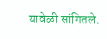यावेळी सांगितले.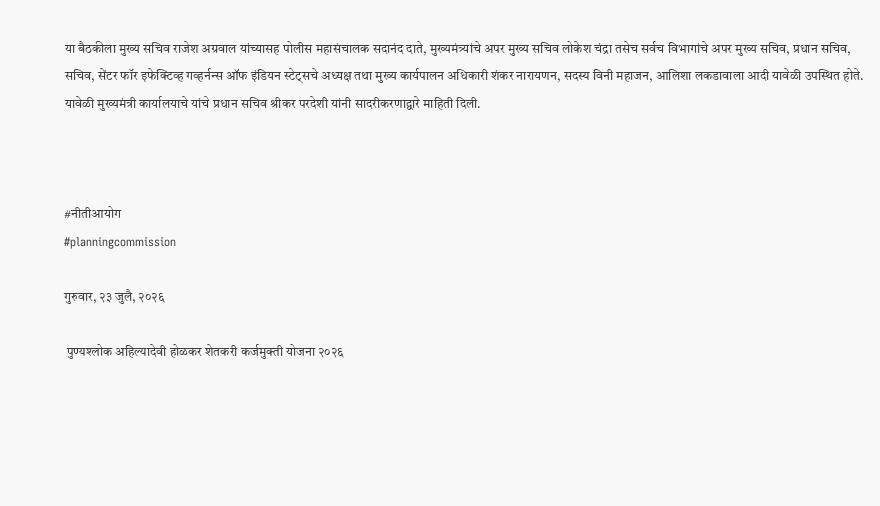या बैठकीला मुख्य सचिव राजेश अग्रवाल यांच्यासह पोलीस महासंचालक सदानंद दाते, मुख्यमंत्र्यांचे अपर मुख्य सचिव लोकेश चंद्रा तसेच सर्वच विभागांचे अपर मुख्य सचिव, प्रधान सचिव, सचिव, सेंटर फॉर इफेक्टिव्ह गव्हर्नन्स ऑफ इंडियन स्टेट्सचे अध्यक्ष तथा मुख्य कार्यपालन अधिकारी शंकर नारायणन, सदस्य विनी महाजन, आलिशा लकडावाला आदी यावेळी उपस्थित होते. यावेळी मुख्यमंत्री कार्यालयाचे यांचे प्रधान सचिव श्रीकर परदेशी यांनी सादरीकरणाद्वारे माहिती दिली.



#नीतीआयोग
#planningcommission

गुरुवार, २३ जुलै, २०२६

 पुण्यश्लोक अहिल्यादेवी होळकर शेतकरी कर्जमुक्ती योजना २०२६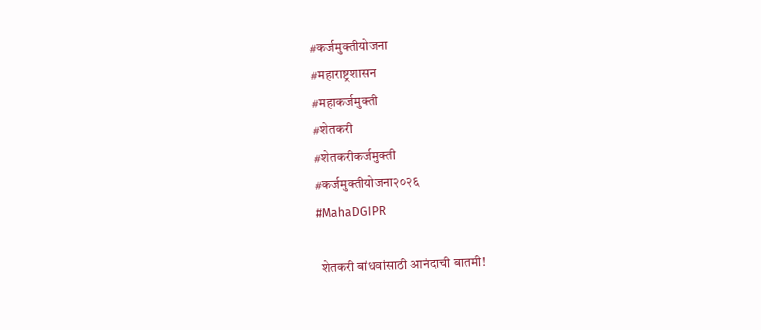#कर्जमुक्तीयोजना
#महाराष्ट्रशासन
#महाकर्जमुक्ती
#शेतकरी
#शेतकरीकर्जमुक्ती
#कर्जमुक्तीयोजना२०२६
#MahaDGIPR

 शेतकरी बांधवांसाठी आनंदाची बातमी!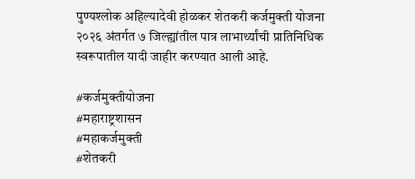पुण्यश्लोक अहिल्यादेवी होळकर शेतकरी कर्जमुक्ती योजना २०२६ अंतर्गत ७ जिल्ह्यांतील पात्र लाभार्थ्यांची प्रातिनिधिक स्वरूपातील यादी जाहीर करण्यात आली आहे.

#कर्जमुक्तीयोजना
#महाराष्ट्रशासन
#महाकर्जमुक्ती
#शेतकरी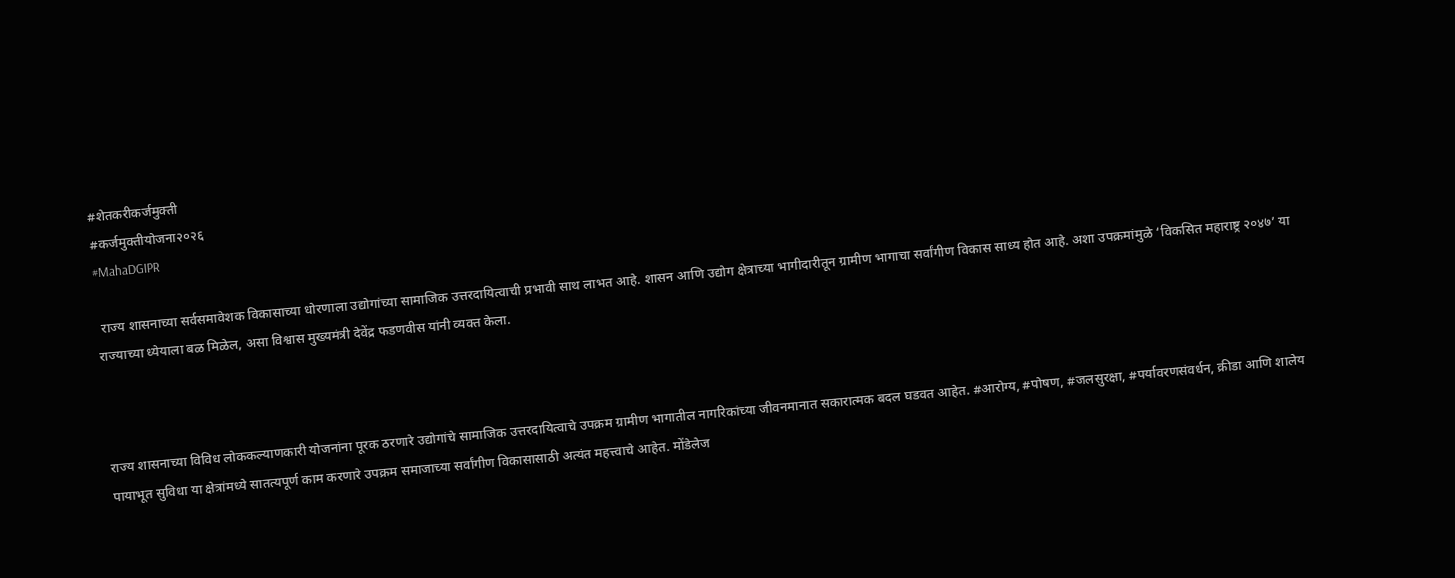#शेतकरीकर्जमुक्ती
#कर्जमुक्तीयोजना२०२६
#MahaDGIPR

 राज्य शासनाच्या सर्वसमावेशक विकासाच्या धोरणाला उद्योगांच्या सामाजिक उत्तरदायित्वाची प्रभावी साथ लाभत आहे. शासन आणि उद्योग क्षेत्राच्या भागीदारीतून ग्रामीण भागाचा सर्वांगीण विकास साध्य होत आहे. अशा उपक्रमांमुळे ‘विकसित महाराष्ट्र २०४७’ या राज्याच्या ध्येयाला बळ मिळेल, असा विश्वास मुख्यमंत्री देवेंद्र फडणवीस यांनी व्यक्त केला.



राज्य शासनाच्या विविध लोककल्याणकारी योजनांना पूरक ठरणारे उद्योगांचे सामाजिक उत्तरदायित्वाचे उपक्रम ग्रामीण भागातील नागरिकांच्या जीवनमानात सकारात्मक बदल घडवत आहेत. #आरोग्य, #पोषण, #जलसुरक्षा, #पर्यावरणसंवर्धन, क्रीडा आणि शालेय पायाभूत सुविधा या क्षेत्रांमध्ये सातत्यपूर्ण काम करणारे उपक्रम समाजाच्या सर्वांगीण विकासासाठी अत्यंत महत्त्वाचे आहेत. मोंडेलेज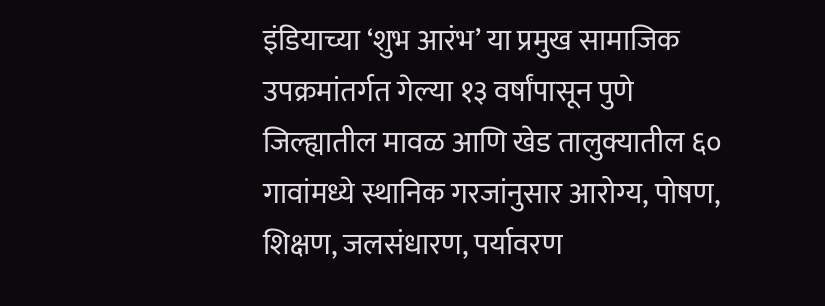इंडियाच्या ‘शुभ आरंभ’ या प्रमुख सामाजिक उपक्रमांतर्गत गेल्या १३ वर्षांपासून पुणे जिल्ह्यातील मावळ आणि खेड तालुक्यातील ६० गावांमध्ये स्थानिक गरजांनुसार आरोग्य, पोषण, शिक्षण, जलसंधारण, पर्यावरण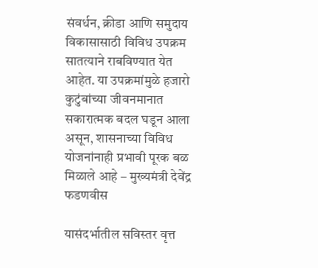संवर्धन, क्रीडा आणि समुदाय विकासासाठी विविध उपक्रम सातत्याने राबविण्यात येत आहेत. या उपक्रमांमुळे हजारो कुटुंबांच्या जीवनमानात सकारात्मक बदल घडून आला असून, शासनाच्या विविध योजनांनाही प्रभावी पूरक बळ मिळाले आहे – मुख्यमंत्री देवेंद्र फडणवीस

यासंदर्भातील सविस्तर वृत्त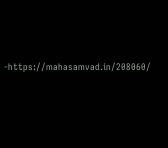-https://mahasamvad.in/208060/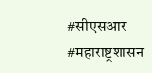#सीएसआर
#महाराष्ट्रशासन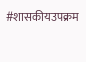#शासकीयउपक्रम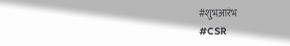#शुभआरंभ
#CSR